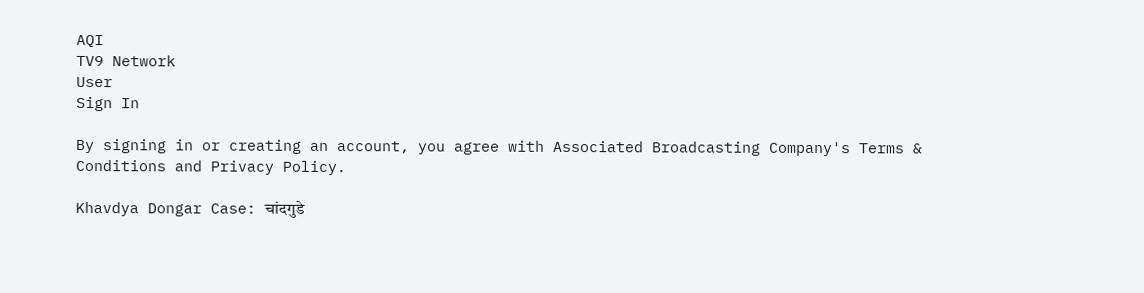AQI
TV9 Network
User
Sign In

By signing in or creating an account, you agree with Associated Broadcasting Company's Terms & Conditions and Privacy Policy.

Khavdya Dongar Case: चांदगुडे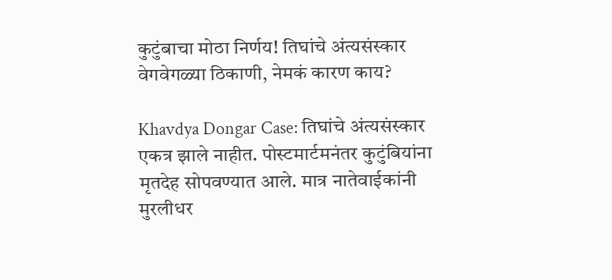कुटुंबाचा मोठा निर्णय! तिघांचे अंत्यसंस्कार वेगवेगळ्या ठिकाणी, नेमकं कारण काय?

Khavdya Dongar Case: तिघांचे अंत्यसंस्कार एकत्र झाले नाहीत. पोस्टमार्टमनंतर कुटुंबियांना मृतदेह सोपवण्यात आले. मात्र नातेवाईकांनी मुरलीधर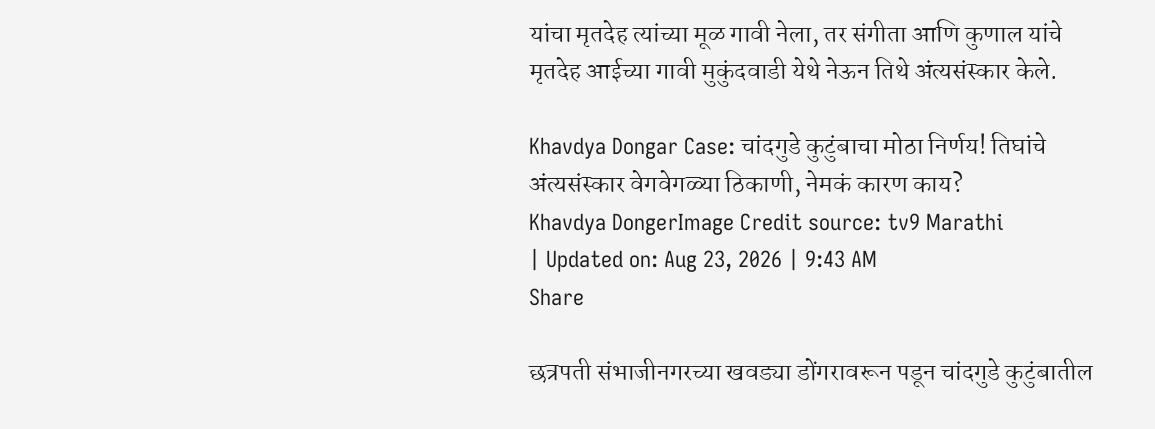यांचा मृतदेह त्यांच्या मूळ गावी नेला, तर संगीता आणि कुणाल यांचे मृतदेह आईच्या गावी मुकुंदवाडी येथे नेऊन तिथे अंत्यसंस्कार केले.

Khavdya Dongar Case: चांदगुडे कुटुंबाचा मोठा निर्णय! तिघांचे अंत्यसंस्कार वेगवेगळ्या ठिकाणी, नेमकं कारण काय?
Khavdya DongerImage Credit source: tv9 Marathi
| Updated on: Aug 23, 2026 | 9:43 AM
Share

छत्रपती संभाजीनगरच्या खवड्या डोंगरावरून पडून चांदगुडे कुटुंबातील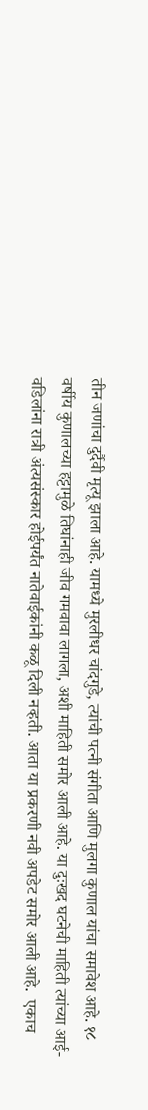तीन जणांचा दुर्दैवी मृत्यू झाला आहे. यामध्ये मुरलीधर चांदगुडे, त्यांची पत्नी संगीता आणि मुलगा कुणाल यांचा समावेश आहे. १८ वर्षीय कुणालच्या हट्टामुळे तिघांनाही जीव गमवावा लागला, अशी माहिती समोर आली आहे. या दुःखद घटनेची माहिती त्यांच्या आई-वडिलांना रात्री अंत्यसंस्कार होईपर्यंत नातेवाईकांनी कळू दिली नव्हती. आता या प्रकरणी नवी अपडेट समोर आली आहे.  एकाच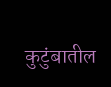कुटुंबातील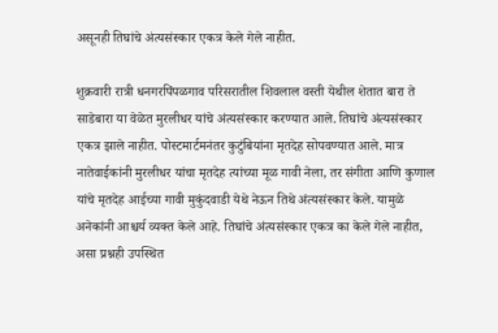असूनही तिघांचे अंत्यसंस्कार एकत्र केले गेले नाहीत.

शुक्रवारी रात्री धनगरपिंपळगाव परिसरातील शिवलाल वस्ती येथील शेतात बारा ते साडेबारा या वेळेत मुरलीधर यांचे अंत्यसंस्कार करण्यात आले. तिघांचे अंत्यसंस्कार एकत्र झाले नाहीत. पोस्टमार्टमनंतर कुटुंबियांना मृतदेह सोपवण्यात आले. मात्र नातेवाईकांनी मुरलीधर यांचा मृतदेह त्यांच्या मूळ गावी नेला, तर संगीता आणि कुणाल यांचे मृतदेह आईच्या गावी मुकुंदवाडी येथे नेऊन तिथे अंत्यसंस्कार केले. यामुळे अनेकांनी आश्चर्य व्यक्त केले आहे. तिघांचे अंत्यसंस्कार एकत्र का केले गेले नाहीत, असा प्रश्नही उपस्थित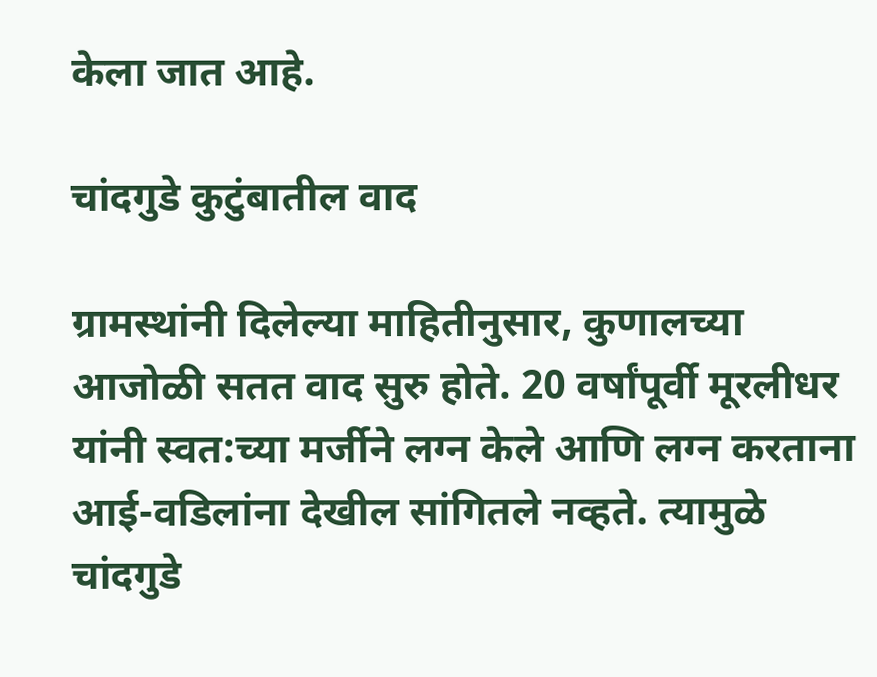केला जात आहे.

चांदगुडे कुटुंबातील वाद

ग्रामस्थांनी दिलेल्या माहितीनुसार, कुणालच्या आजोळी सतत वाद सुरु होते. 20 वर्षांपूर्वी मूरलीधर यांनी स्वत:च्या मर्जीने लग्न केले आणि लग्न करताना आई-वडिलांना देखील सांगितले नव्हते. त्यामुळे चांदगुडे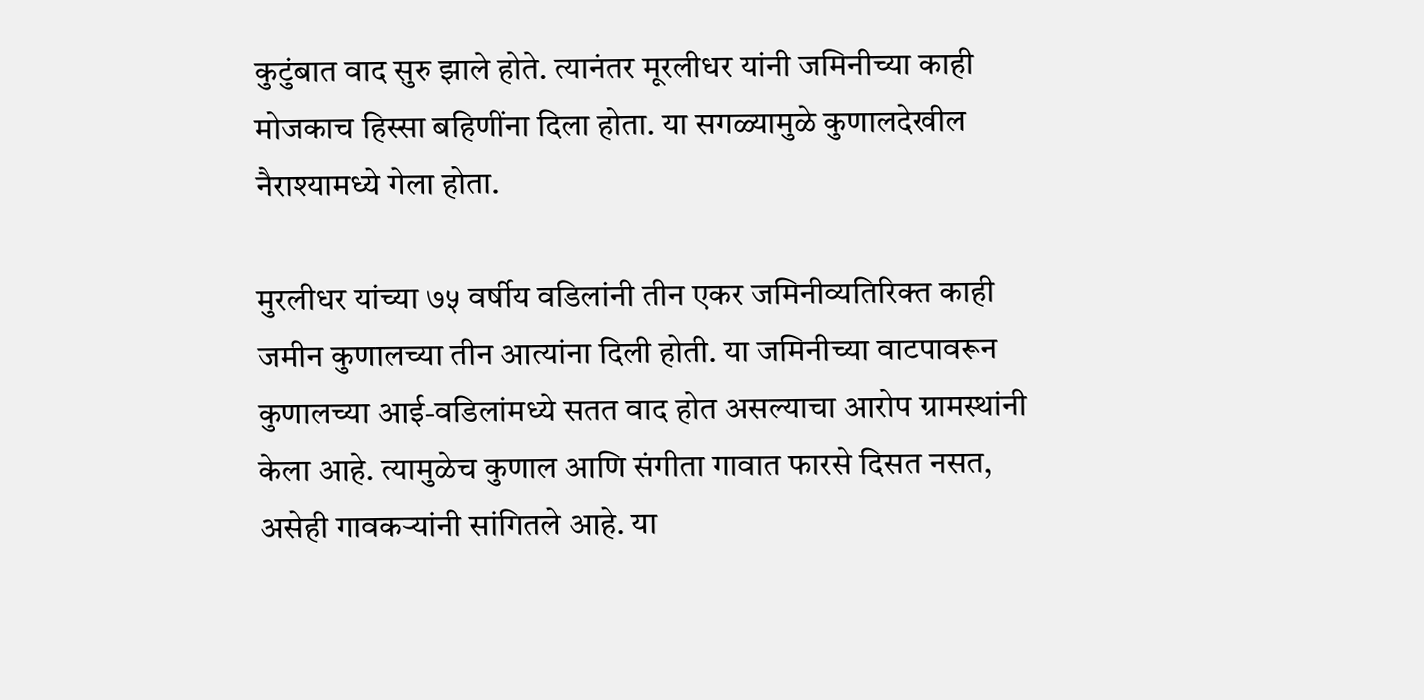कुटुंबात वाद सुरु झाले होते. त्यानंतर मूरलीधर यांनी जमिनीच्या काही मोजकाच हिस्सा बहिणींना दिला होता. या सगळ्यामुळे कुणालदेखील नैराश्यामध्ये गेला होता.

मुरलीधर यांच्या ७५ वर्षीय वडिलांनी तीन एकर जमिनीव्यतिरिक्त काही जमीन कुणालच्या तीन आत्यांना दिली होती. या जमिनीच्या वाटपावरून कुणालच्या आई-वडिलांमध्ये सतत वाद होत असल्याचा आरोप ग्रामस्थांनी केला आहे. त्यामुळेच कुणाल आणि संगीता गावात फारसे दिसत नसत, असेही गावकऱ्यांनी सांगितले आहे. या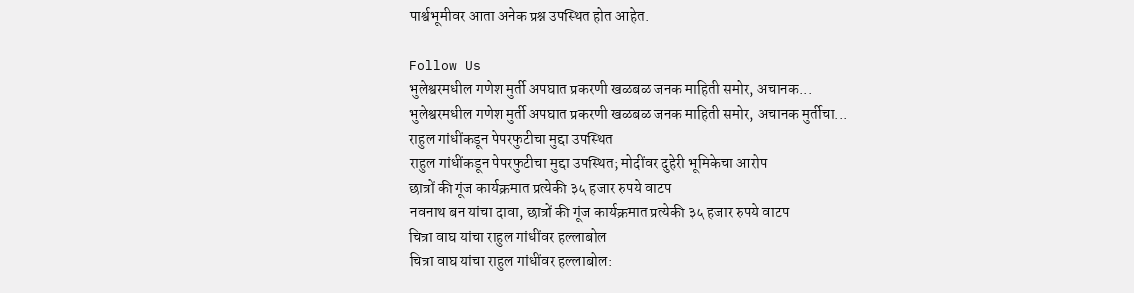पार्श्वभूमीवर आता अनेक प्रश्न उपस्थित होत आहेत.

Follow Us
भुलेश्वरमधील गणेश मुर्ती अपघात प्रकरणी खळबळ जनक माहिती समोर, अचानक...
भुलेश्वरमधील गणेश मुर्ती अपघात प्रकरणी खळबळ जनक माहिती समोर, अचानक मुर्तीचा...
राहुल गांधींकडून पेपरफुटीचा मुद्दा उपस्थित
राहुल गांधींकडून पेपरफुटीचा मुद्दा उपस्थित; मोदींवर दुहेरी भूमिकेचा आरोप
छात्रों की गूंज कार्यक्रमात प्रत्येकी ३५ हजार रुपये वाटप
नवनाथ बन यांचा दावा, छात्रों की गूंज कार्यक्रमात प्रत्येकी ३५ हजार रुपये वाटप
चित्रा वाघ यांचा राहुल गांधींवर हल्लाबोल
चित्रा वाघ यांचा राहुल गांधींवर हल्लाबोल: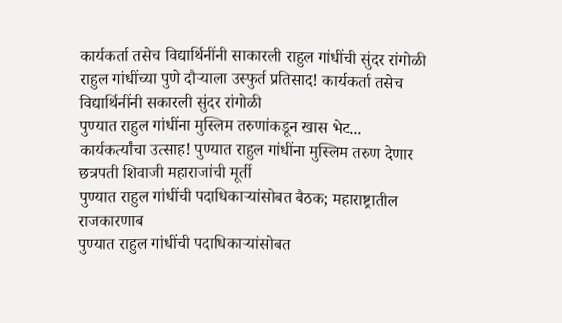कार्यकर्ता तसेच विद्यार्थिनींनी साकारली राहुल गांधींची सुंदर रांगोळी
राहुल गांधींच्या पुणे दौऱ्याला उस्फुर्त प्रतिसाद! कार्यकर्ता तसेच विद्यार्थिनींनी सकारली सुंदर रांगोळी
पुण्यात राहुल गांधींना मुस्लिम तरुणांकडून खास भेट...
कार्यकर्त्यांचा उत्साह! पुण्यात राहुल गांधींना मुस्लिम तरुण देणार छत्रपती शिवाजी महाराजांची मूर्ती
पुण्यात राहुल गांधींची पदाधिकाऱ्यांसोबत बैठक; महाराष्ट्रातील राजकारणाब
पुण्यात राहुल गांधींची पदाधिकाऱ्यांसोबत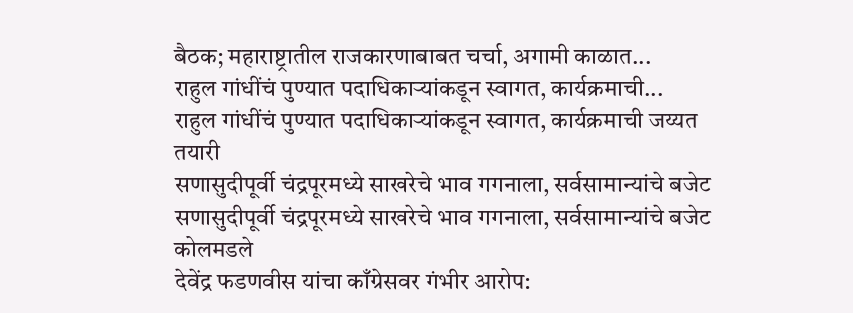बैठक; महाराष्ट्रातील राजकारणाबाबत चर्चा, अगामी काळात...
राहुल गांधींचं पुण्यात पदाधिकाऱ्यांकडून स्वागत, कार्यक्रमाची...
राहुल गांधींचं पुण्यात पदाधिकाऱ्यांकडून स्वागत, कार्यक्रमाची जय्यत तयारी
सणासुदीपूर्वी चंद्रपूरमध्ये साखरेचे भाव गगनाला, सर्वसामान्यांचे बजेट
सणासुदीपूर्वी चंद्रपूरमध्ये साखरेचे भाव गगनाला, सर्वसामान्यांचे बजेट कोलमडले
देवेंद्र फडणवीस यांचा काँग्रेसवर गंभीर आरोप: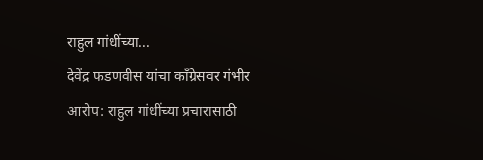राहुल गांधींच्या...
देवेंद्र फडणवीस यांचा काँग्रेसवर गंभीर आरोप: राहुल गांधींच्या प्रचारासाठी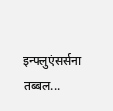इन्फ्लुएंसर्सना तब्बल...